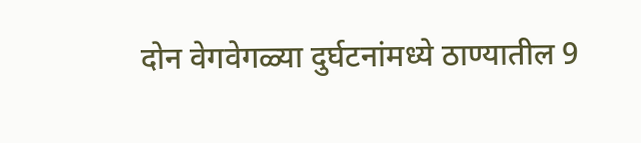दोन वेगवेगळ्या दुर्घटनांमध्ये ठाण्यातील 9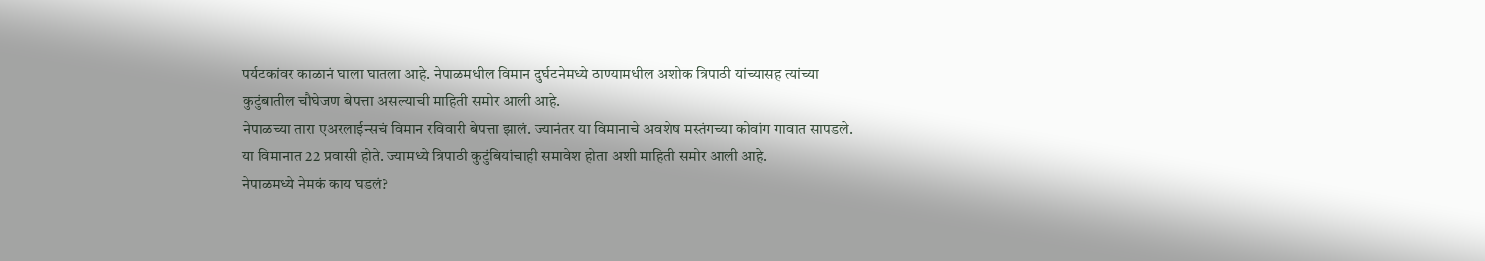पर्यटकांवर काळानं घाला घातला आहे. नेपाळमधील विमान दुर्घटनेमध्ये ठाण्यामधील अशोक त्रिपाठी यांच्यासह त्यांच्या कुटुंबातील चौघेजण बेपत्ता असल्याची माहिती समोर आली आहे.
नेपाळच्या तारा एअरलाईन्सचं विमान रविवारी बेपत्ता झालं. ज्यानंतर या विमानाचे अवशेष मस्तंगच्या कोवांग गावात सापडले. या विमानात 22 प्रवासी होते. ज्यामध्ये त्रिपाठी कुटुंबियांचाही समावेश होता अशी माहिती समोर आली आहे.
नेपाळमध्ये नेमकं काय घडलं?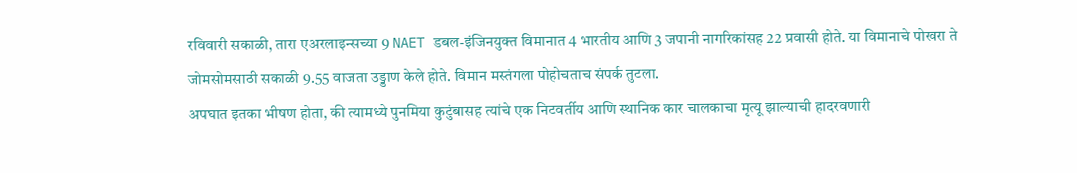रविवारी सकाळी, तारा एअरलाइन्सच्या 9 NAET डबल-इंजिनयुक्त विमानात 4 भारतीय आणि 3 जपानी नागरिकांसह 22 प्रवासी होते. या विमानाचे पोखरा ते जोमसोमसाठी सकाळी 9.55 वाजता उड्डाण केले होते. विमान मस्तंगला पोहोचताच संपर्क तुटला.
अपघात इतका भीषण होता, की त्यामध्ये पुनमिया कुटुंबासह त्यांचे एक निटवर्तीय आणि स्थानिक कार चालकाचा मृत्यू झाल्याची हादरवणारी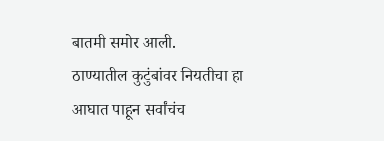बातमी समोर आली.
ठाण्यातील कुटुंबांवर नियतीचा हा आघात पाहून सर्वांचंच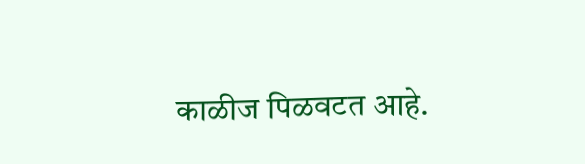काळीज पिळवटत आहे.